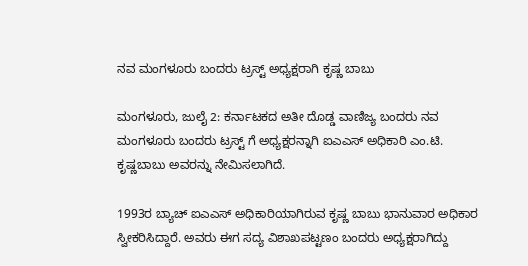ನವ ಮಂಗಳೂರು ಬಂದರು ಟ್ರಸ್ಟ್ ಅಧ್ಯಕ್ಷರಾಗಿ ಕೃಷ್ಣ ಬಾಬು

ಮಂಗಳೂರು, ಜುಲೈ 2: ಕರ್ನಾಟಕದ ಅತೀ ದೊಡ್ಡ ವಾಣಿಜ್ಯ ಬಂದರು ನವ ಮಂಗಳೂರು ಬಂದರು ಟ್ರಸ್ಟ್ ಗೆ ಅಧ್ಯಕ್ಷರನ್ನಾಗಿ ಐಎಎಸ್ ಅಧಿಕಾರಿ ಎಂ.ಟಿ. ಕೃಷ್ಣಬಾಬು ಅವರನ್ನು ನೇಮಿಸಲಾಗಿದೆ.

1993ರ ಬ್ಯಾಚ್ ಐಎಎಸ್ ಅಧಿಕಾರಿಯಾಗಿರುವ ಕೃಷ್ಣ ಬಾಬು ಭಾನುವಾರ ಅಧಿಕಾರ ಸ್ವೀಕರಿಸಿದ್ದಾರೆ. ಅವರು ಈಗ ಸದ್ಯ ವಿಶಾಖಪಟ್ಟಣಂ ಬಂದರು ಅಧ್ಯಕ್ಷರಾಗಿದ್ದು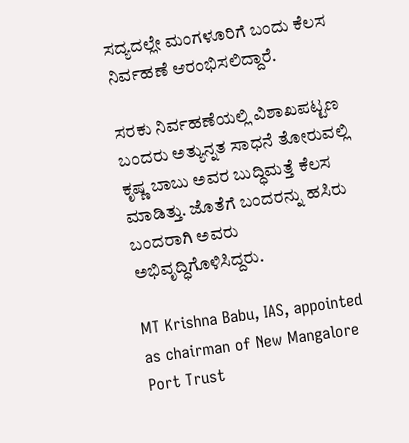ಸದ್ಯದಲ್ಲೇ ಮಂಗಳೂರಿಗೆ ಬಂದು ಕೆಲಸ ನಿರ್ವಹಣೆ ಆರಂಭಿಸಲಿದ್ದಾರೆ.

ಸರಕು ನಿರ್ವಹಣೆಯಲ್ಲಿ ವಿಶಾಖಪಟ್ಟಣ ಬಂದರು ಅತ್ಯುನ್ನತ ಸಾಧನೆ ತೋರುವಲ್ಲಿ ಕೃಷ್ಣ ಬಾಬು ಅವರ ಬುದ್ಧಿಮತ್ತೆ ಕೆಲಸ ಮಾಡಿತ್ತು. ಜೊತೆಗೆ ಬಂದರನ್ನು ಹಸಿರು ಬಂದರಾಗಿ ಅವರು ಅಭಿವೃದ್ಧಿಗೊಳಿಸಿದ್ದರು.

MT Krishna Babu, IAS, appointed as chairman of New Mangalore Port Trust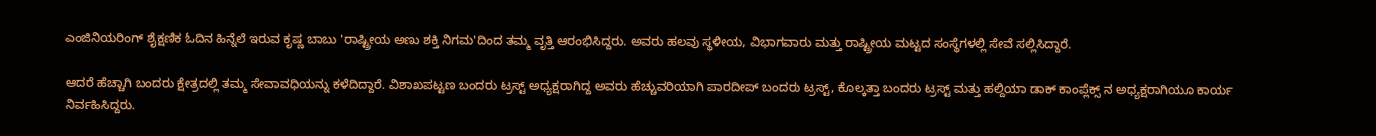ಎಂಜಿನಿಯರಿಂಗ್ ಶೈಕ್ಷಣಿಕ ಓದಿನ ಹಿನ್ನೆಲೆ ಇರುವ ಕೃಷ್ಣ ಬಾಬು 'ರಾಷ್ಟ್ರೀಯ ಅಣು ಶಕ್ತಿ ನಿಗಮ'ದಿಂದ ತಮ್ಮ ವೃತ್ತಿ ಆರಂಭಿಸಿದ್ದರು. ಅವರು ಹಲವು ಸ್ಥಳೀಯ, ವಿಭಾಗವಾರು ಮತ್ತು ರಾಷ್ಟ್ರೀಯ ಮಟ್ಟದ ಸಂಸ್ಥೆಗಳಲ್ಲಿ ಸೇವೆ ಸಲ್ಲಿಸಿದ್ದಾರೆ.

ಆದರೆ ಹೆಚ್ಚಾಗಿ ಬಂದರು ಕ್ಷೇತ್ರದಲ್ಲಿ ತಮ್ಮ ಸೇವಾವಧಿಯನ್ನು ಕಳೆದಿದ್ದಾರೆ. ವಿಶಾಖಪಟ್ಟಣ ಬಂದರು ಟ್ರಸ್ಟ್ ಅಧ್ಯಕ್ಷರಾಗಿದ್ದ ಅವರು ಹೆಚ್ಚುವರಿಯಾಗಿ ಪಾರದೀಪ್ ಬಂದರು ಟ್ರಸ್ಟ್, ಕೊಲ್ಕತ್ತಾ ಬಂದರು ಟ್ರಸ್ಟ್ ಮತ್ತು ಹಲ್ದಿಯಾ ಡಾಕ್ ಕಾಂಪ್ಲೆಕ್ಸ್ ನ ಅಧ್ಯಕ್ಷರಾಗಿಯೂ ಕಾರ್ಯ ನಿರ್ವಹಿಸಿದ್ದರು.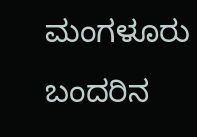ಮಂಗಳೂರು ಬಂದರಿನ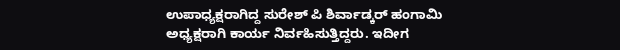ಉಪಾಧ್ಯಕ್ಷರಾಗಿದ್ದ ಸುರೇಶ್ ಪಿ ಶಿರ್ವಾಡ್ಕರ್ ಹಂಗಾಮಿ ಅಧ್ಯಕ್ಷರಾಗಿ ಕಾರ್ಯ ನಿರ್ವಹಿಸುತ್ತಿದ್ದರು. ಇದೀಗ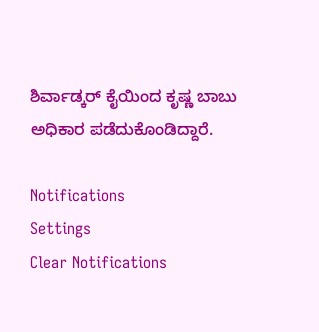ಶಿರ್ವಾಡ್ಕರ್ ಕೈಯಿಂದ ಕೃಷ್ಣ ಬಾಬು ಅಧಿಕಾರ ಪಡೆದುಕೊಂಡಿದ್ದಾರೆ.

Notifications
Settings
Clear Notifications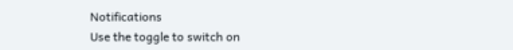Notifications
Use the toggle to switch on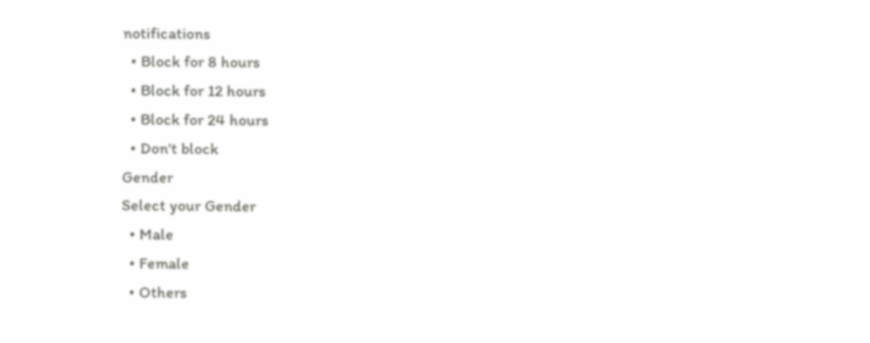notifications
  • Block for 8 hours
  • Block for 12 hours
  • Block for 24 hours
  • Don't block
Gender
Select your Gender
  • Male
  • Female
  • Others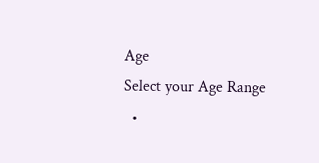Age
Select your Age Range
  •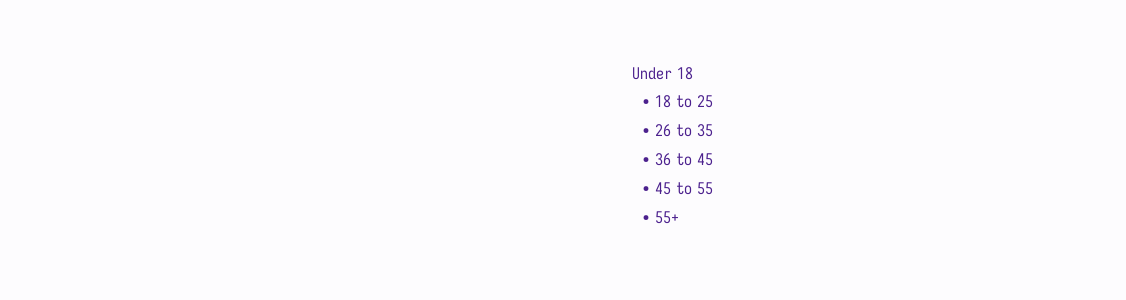Under 18
  • 18 to 25
  • 26 to 35
  • 36 to 45
  • 45 to 55
  • 55+